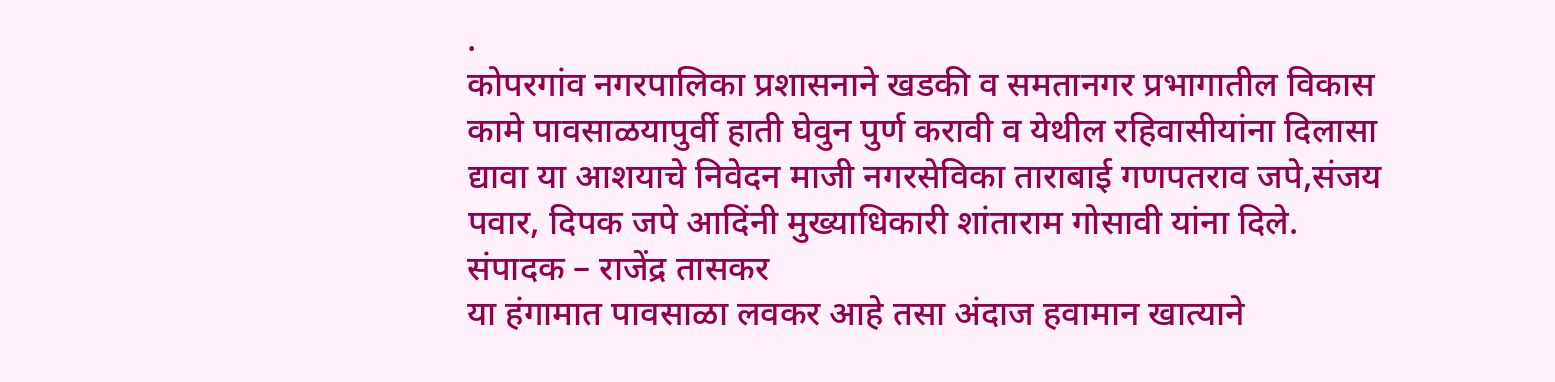.
कोपरगांव नगरपालिका प्रशासनाने खडकी व समतानगर प्रभागातील विकास कामे पावसाळयापुर्वी हाती घेवुन पुर्ण करावी व येथील रहिवासीयांना दिलासा द्यावा या आशयाचे निवेदन माजी नगरसेविका ताराबाई गणपतराव जपे,संजय पवार, दिपक जपे आदिंनी मुख्याधिकारी शांताराम गोसावी यांना दिले.
संपादक – राजेंद्र तासकर
या हंगामात पावसाळा लवकर आहे तसा अंदाज हवामान खात्याने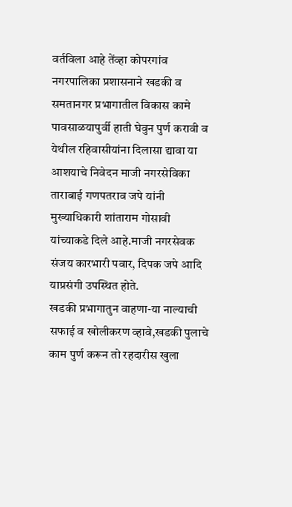वर्तविला आहे तेंव्हा कोपरगांव नगरपालिका प्रशासनाने खडकी व समतानगर प्रभागातील विकास कामे पावसाळयापुर्वी हाती घेवुन पुर्ण करावी व येथील रहिवासीयांना दिलासा द्यावा या आशयाचे निवेदन माजी नगरसेविका ताराबाई गणपतराव जपे यांनी मुख्याधिकारी शांताराम गोसावी यांच्याकडे दिले आहे.माजी नगरसेवक संजय कारभारी पवार, दिपक जपे आदि याप्रसंगी उपस्थित होते.
खडकी प्रभागातुन वाहणा-या नाल्याची सफाई व खोलीकरण व्हावे,खडकी पुलाचे काम पुर्ण करून तो रहदारीस खुला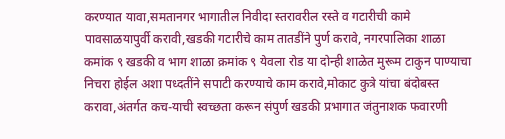करण्यात यावा,समतानगर भागातील निवीदा स्तरावरील रस्ते व गटारीची कामे पावसाळयापुर्वी करावी,खडकी गटारीचे काम तातडींने पुर्ण करावे, नगरपालिका शाळा कमांक ९ खडकी व भाग शाळा क्रमांक ९ येवला रोड या दोन्ही शाळेत मुरूम टाकुन पाण्याचा निचरा होईल अशा पध्दतींने सपाटी करण्याचे काम करावे,मोकाट कुत्रे यांचा बंदोबस्त करावा,अंतर्गत कच-याची स्वच्छता करून संपुर्ण खडकी प्रभागात जंतुनाशक फवारणी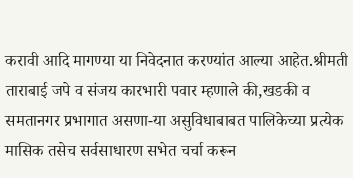करावी आदि मागण्या या निवेदनात करण्यांत आल्या आहेत.श्रीमती ताराबाई जपे व संजय कारभारी पवार म्हणाले की,खडकी व समतानगर प्रभागात असणा-या असुविधाबाबत पालिकेच्या प्रत्येक मासिक तसेच सर्वसाधारण सभेत चर्चा करून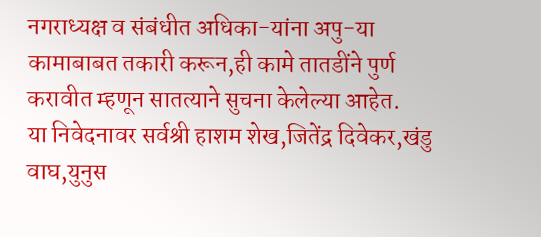नगराध्यक्ष व संबंधीत अधिका-यांना अपु-या कामाबाबत तकारी करून,ही कामे तातडींने पुर्ण करावीत म्हणून सातत्याने सुचना केलेल्या आहेत.
या निवेदनावर सर्वश्री हाशम शेख,जितेंद्र दिवेकर,खंडु वाघ,युनुस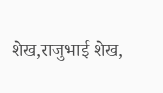शेख,राजुभाई शेख,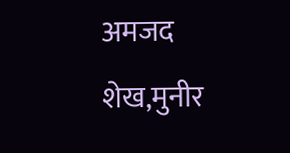अमजद शेख,मुनीर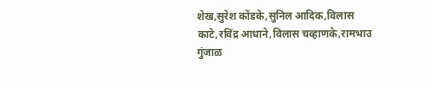शेख,सुरेश कोंडके,सुनिल आदिक,विलास काटे,रविंद्र आधाने,विलास चव्हाणके,रामभाउ गुंजाळ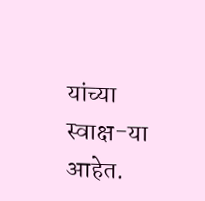यांच्या स्वाक्ष-या आहेत.